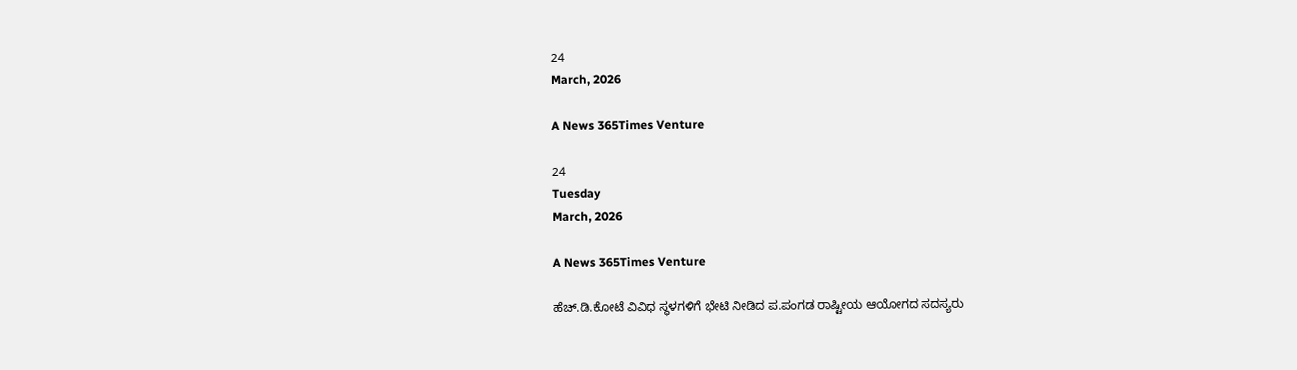24
March, 2026

A News 365Times Venture

24
Tuesday
March, 2026

A News 365Times Venture

ಹೆಚ್.ಡಿ.ಕೋಟೆ ವಿವಿಧ ಸ್ಥಳಗಳಿಗೆ ಭೇಟಿ ನೀಡಿದ ಪ.ಪಂಗಡ ರಾಷ್ಟೀಯ ಆಯೋಗದ ಸದಸ್ಯರು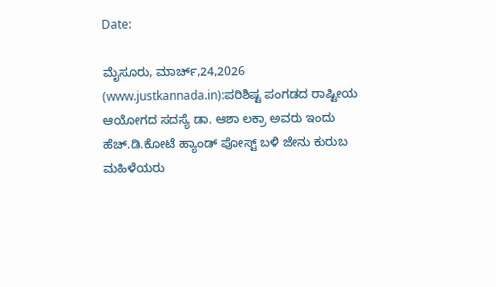Date:

ಮೈಸೂರು, ಮಾರ್ಚ್,24,2026 (www.justkannada.in):ಪರಿಶಿಷ್ಟ ಪಂಗಡದ ರಾಷ್ಟೀಯ ಆಯೋಗದ ಸದಸ್ಯೆ ಡಾ. ಆಶಾ ಲಕ್ರಾ ಅವರು ಇಂದು ಹೆಚ್.ಡಿ.ಕೋಟೆ ಹ್ಯಾಂಡ್ ಪೋಸ್ಟ್ ಬಳಿ ಜೇನು ಕುರುಬ ಮಹಿಳೆಯರು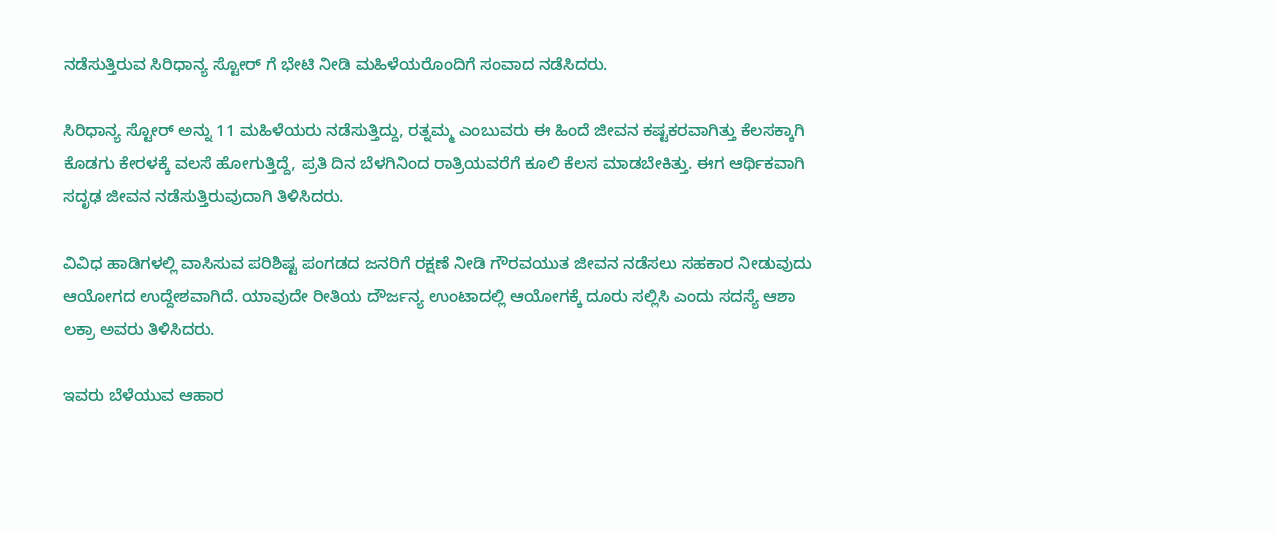ನಡೆಸುತ್ತಿರುವ ಸಿರಿಧಾನ್ಯ ಸ್ಟೋರ್ ಗೆ ಭೇಟಿ ನೀಡಿ ಮಹಿಳೆಯರೊಂದಿಗೆ ಸಂವಾದ ನಡೆಸಿದರು.

ಸಿರಿಧಾನ್ಯ ಸ್ಟೋರ್ ಅನ್ನು 11 ಮಹಿಳೆಯರು ನಡೆಸುತ್ತಿದ್ದು, ರತ್ನಮ್ಮ ಎಂಬುವರು ಈ ಹಿಂದೆ ಜೀವನ ಕಷ್ಟಕರವಾಗಿತ್ತು‌ ಕೆಲಸಕ್ಕಾಗಿ ಕೊಡಗು ಕೇರಳಕ್ಕೆ ವಲಸೆ ಹೋಗುತ್ತಿದ್ದೆ, ಪ್ರತಿ ದಿನ ಬೆಳಗಿನಿಂದ ರಾತ್ರಿಯವರೆಗೆ ಕೂಲಿ ಕೆಲಸ ಮಾಡಬೇಕಿತ್ತು. ಈಗ ಆರ್ಥಿಕವಾಗಿ ಸದೃಢ ಜೀವನ ನಡೆಸುತ್ತಿರುವುದಾಗಿ ತಿಳಿಸಿದರು.

ವಿವಿಧ ಹಾಡಿಗಳಲ್ಲಿ ವಾಸಿಸುವ ಪರಿಶಿಷ್ಟ ಪಂಗಡದ ಜನರಿಗೆ ರಕ್ಷಣೆ ನೀಡಿ ಗೌರವಯುತ ಜೀವನ ನಡೆಸಲು ಸಹಕಾರ ನೀಡುವುದು ಆಯೋಗದ ಉದ್ದೇಶವಾಗಿದೆ. ಯಾವುದೇ ರೀತಿಯ ದೌರ್ಜನ್ಯ ಉಂಟಾದಲ್ಲಿ ಆಯೋಗಕ್ಕೆ ದೂರು ಸಲ್ಲಿಸಿ ಎಂದು ಸದಸ್ಯೆ ಆಶಾ ಲಕ್ರಾ ಅವರು ತಿಳಿಸಿದರು.

ಇವರು ಬೆಳೆಯುವ ಆಹಾರ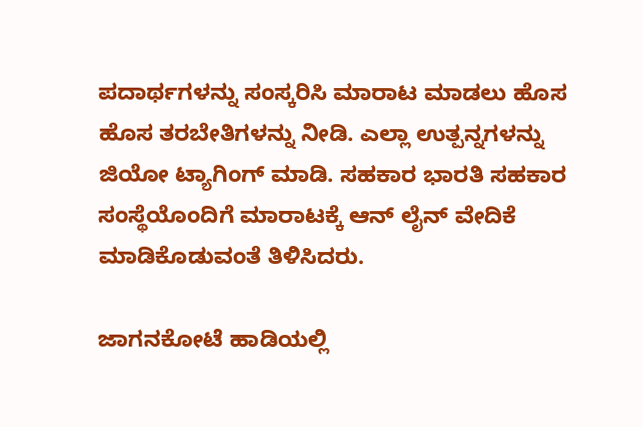ಪದಾರ್ಥಗಳನ್ನು ಸಂಸ್ಕರಿಸಿ ಮಾರಾಟ ಮಾಡಲು ಹೊಸ ಹೊಸ ತರಬೇತಿಗಳನ್ನು ನೀಡಿ. ಎಲ್ಲಾ ಉತ್ಪನ್ನಗಳನ್ನು ಜಿಯೋ ಟ್ಯಾಗಿಂಗ್ ಮಾಡಿ. ಸಹಕಾರ ಭಾರತಿ ಸಹಕಾರ ಸಂಸ್ಥೆಯೊಂದಿಗೆ ಮಾರಾಟಕ್ಕೆ ಆನ್ ಲೈನ್ ವೇದಿಕೆ ಮಾಡಿಕೊಡುವಂತೆ ತಿಳಿಸಿದರು.

ಜಾಗನಕೋಟೆ ಹಾಡಿಯಲ್ಲಿ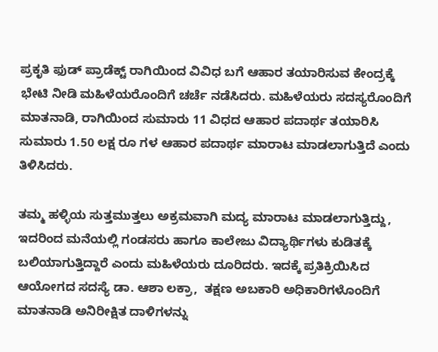ಪ್ರಕೃತಿ ಫುಡ್ ಪ್ರಾಡೆಕ್ಟ್ ರಾಗಿಯಿಂದ ವಿವಿಧ ಬಗೆ ಆಹಾರ ತಯಾರಿಸುವ ಕೇಂದ್ರಕ್ಕೆ ಭೇಟಿ ನೀಡಿ ಮಹಿಳೆಯರೊಂದಿಗೆ ಚರ್ಚೆ ನಡೆಸಿದರು. ಮಹಿಳೆಯರು ಸದಸ್ಯರೊಂದಿಗೆ ಮಾತನಾಡಿ, ರಾಗಿಯಿಂದ ಸುಮಾರು 11 ವಿಧದ ಆಹಾರ ಪದಾರ್ಥ ತಯಾರಿಸಿ ಸುಮಾರು 1.50 ಲಕ್ಷ ರೂ ಗಳ ಆಹಾರ ಪದಾರ್ಥ ಮಾರಾಟ ಮಾಡಲಾಗುತ್ತಿದೆ ಎಂದು ತಿಳಿಸಿದರು.

ತಮ್ಮ ಹಳ್ಳಿಯ ಸುತ್ತಮುತ್ತಲು ಅಕ್ರಮವಾಗಿ ಮದ್ಯ ಮಾರಾಟ ಮಾಡಲಾಗುತ್ತಿದ್ದು, ಇದರಿಂದ ಮನೆಯಲ್ಲಿ ಗಂಡಸರು ಹಾಗೂ ಕಾಲೇಜು ವಿದ್ಯಾರ್ಥಿಗಳು ಕುಡಿತಕ್ಕೆ ಬಲಿಯಾಗುತ್ತಿದ್ದಾರೆ ಎಂದು ಮಹಿಳೆಯರು ದೂರಿದರು. ಇದಕ್ಕೆ ಪ್ರತಿಕ್ರಿಯಿಸಿದ ಆಯೋಗದ ಸದಸ್ಯೆ ಡಾ. ಆಶಾ ಲಕ್ರಾ,  ತಕ್ಷಣ ಅಬಕಾರಿ ಅಧಿಕಾರಿಗಳೊಂದಿಗೆ ಮಾತನಾಡಿ ಅನಿರೀಕ್ಷಿತ ದಾಳಿಗಳನ್ನು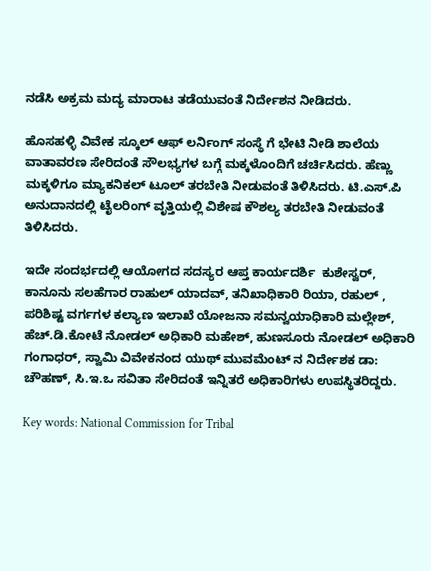ನಡೆಸಿ ಅಕ್ರಮ ಮದ್ಯ ಮಾರಾಟ ತಡೆಯುವಂತೆ ನಿರ್ದೇಶನ ನೀಡಿದರು.

ಹೊಸಹಳ್ಳಿ ವಿವೇಕ ಸ್ಕೂಲ್ ಆಫ್ ಲರ್ನಿಂಗ್ ಸಂಸ್ಥೆ ಗೆ ಭೇಟಿ ನೀಡಿ ಶಾಲೆಯ ವಾತಾವರಣ ಸೇರಿದಂತೆ ಸೌಲಭ್ಯಗಳ ಬಗ್ಗೆ ಮಕ್ಕಳೊಂದಿಗೆ ಚರ್ಚಿಸಿದರು. ಹೆಣ್ಣು ಮಕ್ಕಳಿಗೂ ಮ್ಯಾಕನಿಕಲ್ ಟೂಲ್ ತರಬೇತಿ ನೀಡುವಂತೆ ತಿಳಿಸಿದರು. ಟಿ.ಎಸ್.ಪಿ ಅನುದಾನದಲ್ಲಿ ಟೈಲರಿಂಗ್ ವೃತ್ತಿಯಲ್ಲಿ ವಿಶೇಷ ಕೌಶಲ್ಯ ತರಬೇತಿ ನೀಡುವಂತೆ ತಿಳಿಸಿದರು.

ಇದೇ ಸಂದರ್ಭದಲ್ಲಿ ಆಯೋಗದ ಸದಸ್ಯರ ಆಪ್ತ ಕಾರ್ಯದರ್ಶಿ  ಕುಶೇಸ್ವರ್, ಕಾನೂನು ಸಲಹೆಗಾರ ರಾಹುಲ್ ಯಾದವ್, ತನಿಖಾಧಿಕಾರಿ ರಿಯಾ, ರಹುಲ್ , ಪರಿಶಿಷ್ಟ ವರ್ಗಗಳ ಕಲ್ಯಾಣ ಇಲಾಖೆ ಯೋಜನಾ ಸಮನ್ವಯಾಧಿಕಾರಿ ಮಲ್ಲೇಶ್, ಹೆಚ್.ಡಿ.ಕೋಟೆ ನೋಡಲ್ ಅಧಿಕಾರಿ ಮಹೇಶ್, ಹುಣಸೂರು ನೋಡಲ್ ಅಧಿಕಾರಿ ಗಂಗಾಧರ್, ಸ್ವಾಮಿ ವಿವೇಕನಂದ ಯುಥ್ ಮುವಮೆಂಟ್ ನ ನಿರ್ದೇಶಕ ಡಾ: ಚೌಹಣ್, ಸಿ.ಇ.ಒ ಸವಿತಾ ಸೇರಿದಂತೆ ಇನ್ನಿತರೆ ಅಧಿಕಾರಿಗಳು ಉಪಸ್ಥಿತರಿದ್ದರು.

Key words: National Commission for Tribal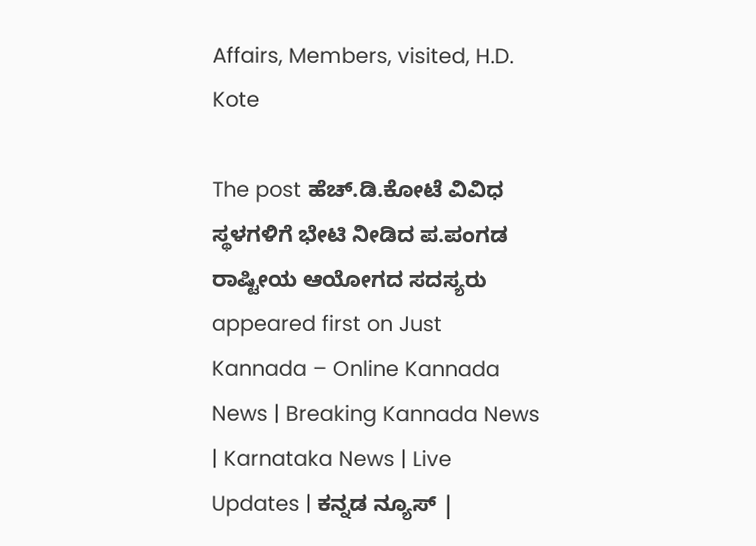Affairs, Members, visited, H.D. Kote

The post ಹೆಚ್.ಡಿ.ಕೋಟೆ ವಿವಿಧ ಸ್ಥಳಗಳಿಗೆ ಭೇಟಿ ನೀಡಿದ ಪ.ಪಂಗಡ ರಾಷ್ಟೀಯ ಆಯೋಗದ ಸದಸ್ಯರು appeared first on Just Kannada – Online Kannada News | Breaking Kannada News | Karnataka News | Live Updates | ಕನ್ನಡ ನ್ಯೂಸ್ |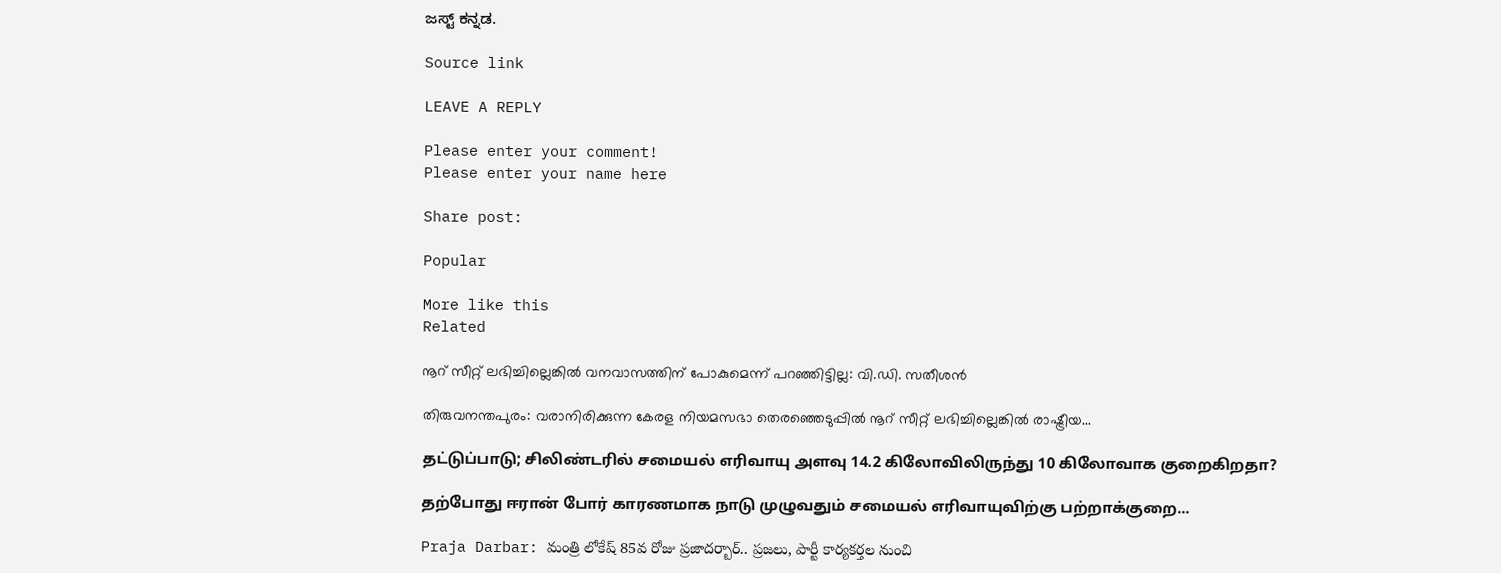ಜಸ್ಟ್ ಕನ್ನಡ.

Source link

LEAVE A REPLY

Please enter your comment!
Please enter your name here

Share post:

Popular

More like this
Related

നൂറ് സീറ്റ് ലഭിച്ചില്ലെങ്കില്‍ വനവാസത്തിന് പോകുമെന്ന് പറഞ്ഞിട്ടില്ല: വി.ഡി. സതീശന്‍

തിരുവനന്തപുരം: വരാനിരിക്കുന്ന കേരള നിയമസഭാ തെരഞ്ഞെടുപ്പില്‍ നൂറ് സീറ്റ് ലഭിച്ചില്ലെങ്കില്‍ രാഷ്ട്രീയ...

தட்டுப்பாடு; சிலிண்டரில் சமையல் எரிவாயு அளவு 14.2 கிலோவிலிருந்து 10 கிலோவாக குறைகிறதா?

தற்போது ஈரான் போர் காரணமாக நாடு முழுவதும் சமையல் எரிவாயுவிற்கு பற்றாக்குறை...

Praja Darbar: మంత్రి లోకేష్ 85వ రోజు ప్రజాదర్బార్.. ప్రజలు, పార్టీ కార్యకర్తల నుంచి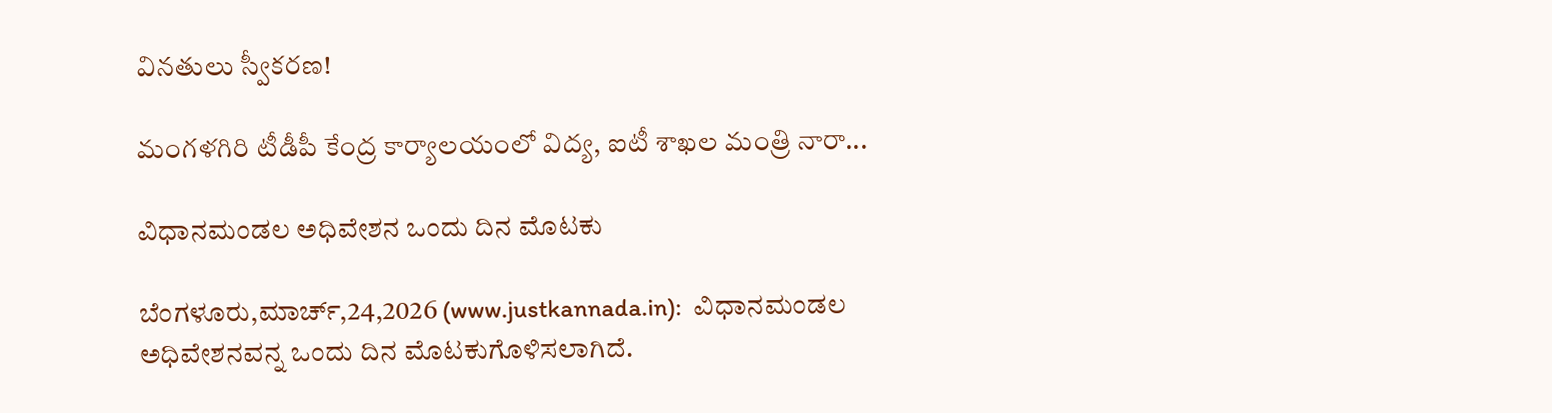వినతులు స్వీకరణ!

మంగళగిరి టీడీపీ కేంద్ర కార్యాలయంలో విద్య, ఐటీ శాఖల మంత్రి నారా...

ವಿಧಾನಮಂಡಲ ಅಧಿವೇಶನ ಒಂದು ದಿನ ಮೊಟಕು

ಬೆಂಗಳೂರು,ಮಾರ್ಚ್,24,2026 (www.justkannada.in):  ವಿಧಾನಮಂಡಲ ಅಧಿವೇಶನವನ್ನ ಒಂದು ದಿನ ಮೊಟಕುಗೊಳಿಸಲಾಗಿದೆ.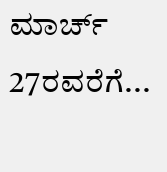ಮಾರ್ಚ್ 27ರವರೆಗೆ...